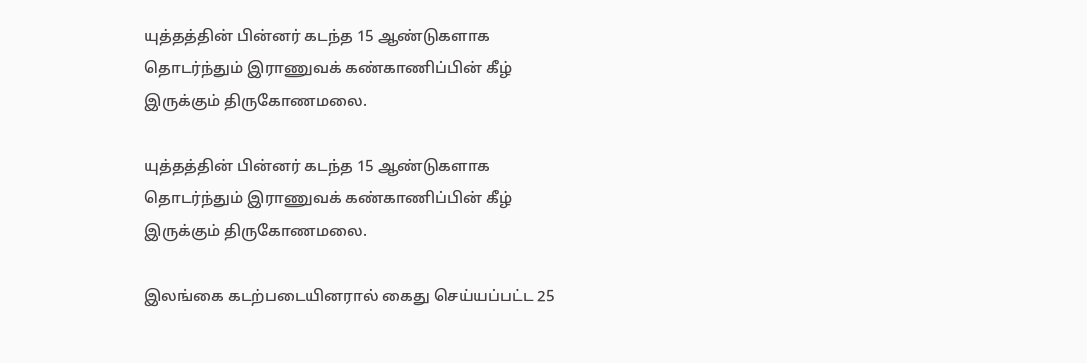யுத்தத்தின் பின்னர் கடந்த 15 ஆண்டுகளாக தொடர்ந்தும் இராணுவக் கண்காணிப்பின் கீழ் இருக்கும் திருகோணமலை.

யுத்தத்தின் பின்னர் கடந்த 15 ஆண்டுகளாக தொடர்ந்தும் இராணுவக் கண்காணிப்பின் கீழ் இருக்கும் திருகோணமலை.

இலங்கை கடற்படையினரால் கைது செய்யப்பட்ட 25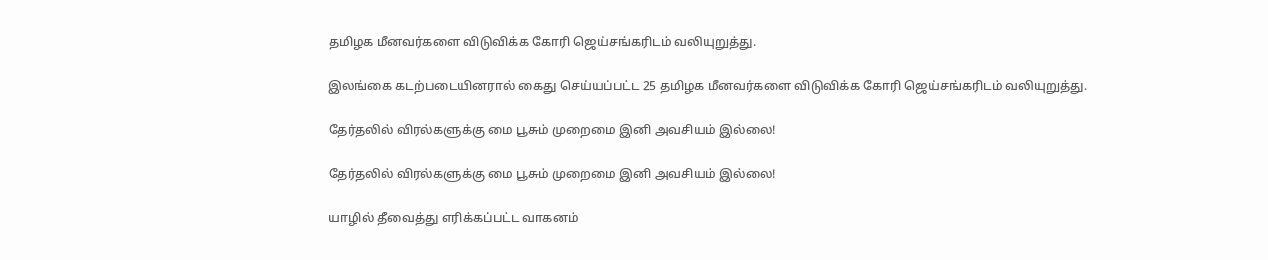தமிழக மீனவர்களை விடுவிக்க கோரி ஜெய்சங்கரிடம் வலியுறுத்து.

இலங்கை கடற்படையினரால் கைது செய்யப்பட்ட 25 தமிழக மீனவர்களை விடுவிக்க கோரி ஜெய்சங்கரிடம் வலியுறுத்து.

தேர்தலில் விரல்களுக்கு மை பூசும் முறைமை இனி அவசியம் இல்லை!

தேர்தலில் விரல்களுக்கு மை பூசும் முறைமை இனி அவசியம் இல்லை!

யாழில் தீவைத்து எரிக்கப்பட்ட வாகனம்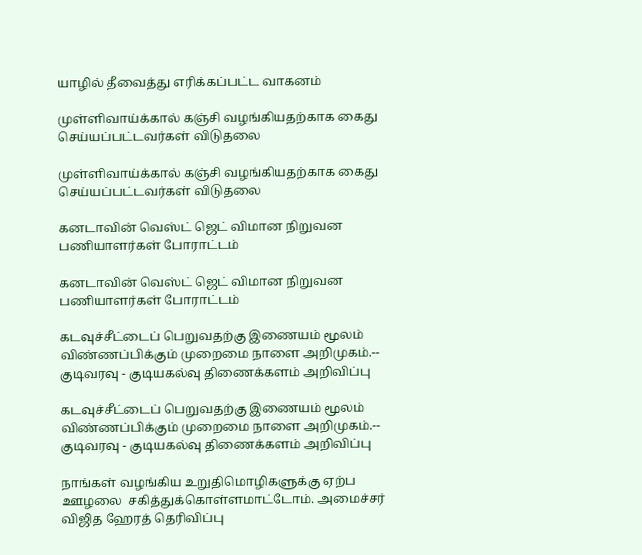யாழில் தீவைத்து எரிக்கப்பட்ட வாகனம்

முள்ளிவாய்க்கால் கஞ்சி வழங்கியதற்காக கைது செய்யப்பட்டவர்கள் விடுதலை

முள்ளிவாய்க்கால் கஞ்சி வழங்கியதற்காக கைது செய்யப்பட்டவர்கள் விடுதலை

கனடாவின் வெஸ்ட் ஜெட் விமான நிறுவன பணியாளர்கள் போராட்டம்

கனடாவின் வெஸ்ட் ஜெட் விமான நிறுவன பணியாளர்கள் போராட்டம்

கடவுச்சீட்டைப் பெறுவதற்கு இணையம் மூலம் விண்ணப்பிக்கும் முறைமை நாளை அறிமுகம்.-- குடிவரவு - குடியகல்வு திணைக்களம் அறிவிப்பு

கடவுச்சீட்டைப் பெறுவதற்கு இணையம் மூலம் விண்ணப்பிக்கும் முறைமை நாளை அறிமுகம்.-- குடிவரவு - குடியகல்வு திணைக்களம் அறிவிப்பு

நாங்கள் வழங்கிய உறுதிமொழிகளுக்கு ஏற்ப ஊழலை  சகித்துக்கொள்ளமாட்டோம். அமைச்சர் விஜித ஹேரத் தெரிவிப்பு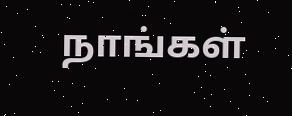நாங்கள்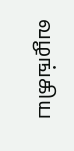வழங்கிய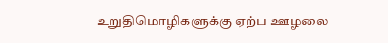உறுதிமொழிகளுக்கு ஏற்ப ஊழலை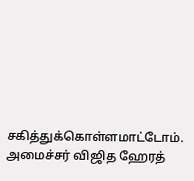சகித்துக்கொள்ளமாட்டோம். அமைச்சர் விஜித ஹேரத்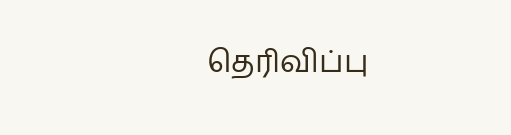தெரிவிப்பு